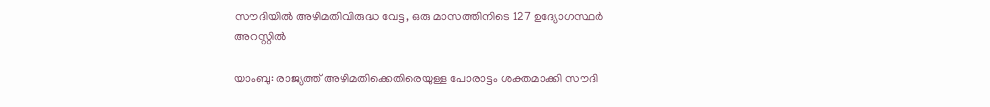സൗദിയിൽ അഴിമതിവിരുദ്ധ വേട്ട, ഒരു മാസത്തിനിടെ 127 ഉദ്യോഗസ്ഥർ അറസ്റ്റിൽ

യാംബു: രാജ്യത്ത് അഴിമതിക്കെതിരെയുള്ള പോരാട്ടം ശക്തമാക്കി സൗദി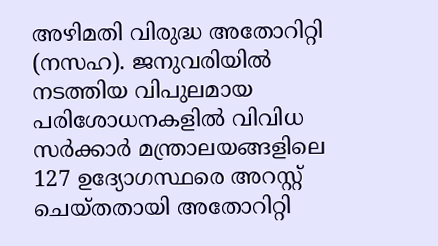അഴിമതി വിരുദ്ധ അതോറിറ്റി (നസഹ). ജനുവരിയിൽ നടത്തിയ വിപുലമായ പരിശോധനകളിൽ വിവിധ സർക്കാർ മന്ത്രാലയങ്ങളിലെ 127 ഉദ്യോഗസ്ഥരെ അറസ്റ്റ് ചെയ്തതായി അതോറിറ്റി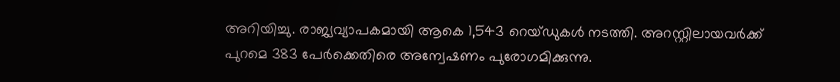അറിയിച്ചു. രാജ്യവ്യാപകമായി ആകെ 1,543 റെയ്ഡുകൾ നടത്തി. അറസ്റ്റിലായവർക്ക് പുറമെ 383 പേർക്കെതിരെ അന്വേഷണം പുരോഗമിക്കുന്നു.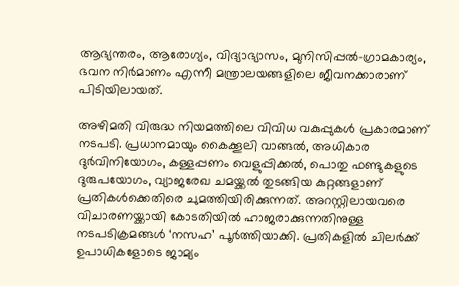ആഭ്യന്തരം, ആരോഗ്യം, വിദ്യാഭ്യാസം, മുനിസിപ്പൽ-ഗ്രാമകാര്യം, ഭവന നിർമാണം എന്നീ മന്ത്രാലയങ്ങളിലെ ജീവനക്കാരാണ് പിടിയിലായത്.

അഴിമതി വിരുദ്ധ നിയമത്തിലെ വിവിധ വകുപ്പുകൾ പ്രകാരമാണ് നടപടി. പ്രധാനമായും കൈക്കൂലി വാങ്ങൽ, അധികാര ദുർവിനിയോഗം, കള്ളപ്പണം വെളുപ്പിക്കൽ, പൊതു ഫണ്ടുകളുടെ ദുരുപയോഗം, വ്യാജരേഖ ചമയ്ക്കൽ തുടങ്ങിയ കുറ്റങ്ങളാണ് പ്രതികൾക്കെതിരെ ചുമത്തിയിരിക്കുന്നത്. അറസ്റ്റിലായവരെ വിചാരണയ്ക്കായി കോടതിയിൽ ഹാജരാക്കുന്നതിനുള്ള നടപടിക്രമങ്ങൾ ‘നസഹ’ പൂർത്തിയാക്കി. പ്രതികളിൽ ചിലർക്ക് ഉപാധികളോടെ ജാമ്യം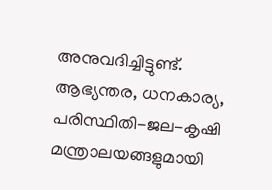അനുവദിച്ചിട്ടുണ്ട്. ആഭ്യന്തര, ധനകാര്യ, പരിസ്ഥിതി-ജല-കൃഷി മന്ത്രാലയങ്ങളുമായി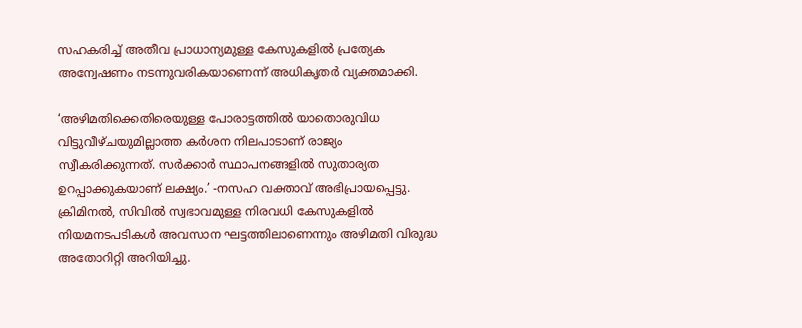സഹകരിച്ച് അതീവ പ്രാധാന്യമുള്ള കേസുകളിൽ പ്രത്യേക അന്വേഷണം നടന്നുവരികയാണെന്ന് അധികൃതർ വ്യക്തമാക്കി.

‘അഴിമതിക്കെതിരെയുള്ള പോരാട്ടത്തിൽ യാതൊരുവിധ വിട്ടുവീഴ്ചയുമില്ലാത്ത കർശന നിലപാടാണ് രാജ്യം സ്വീകരിക്കുന്നത്. സർക്കാർ സ്ഥാപനങ്ങളിൽ സുതാര്യത ഉറപ്പാക്കുകയാണ് ലക്ഷ്യം.’ -നസഹ വക്താവ് അഭിപ്രായപ്പെട്ടു. ക്രിമിനൽ, സിവിൽ സ്വഭാവമുള്ള നിരവധി കേസുകളിൽ നിയമനടപടികൾ അവസാന ഘട്ടത്തിലാണെന്നും അഴിമതി വിരുദ്ധ അതോറിറ്റി അറിയിച്ചു.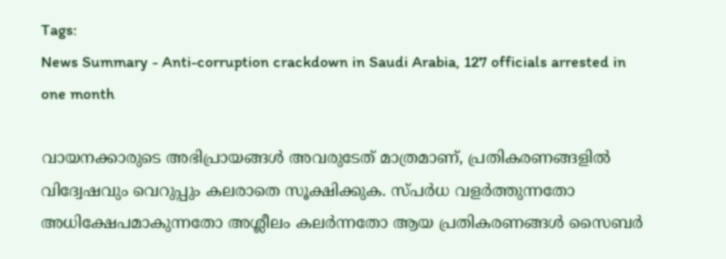Tags:
News Summary - Anti-corruption crackdown in Saudi Arabia, 127 officials arrested in one month

വായനക്കാരുടെ അഭിപ്രായങ്ങള്‍ അവരുടേത് മാത്രമാണ്, പ്രതികരണങ്ങളിൽ വിദ്വേഷവും വെറുപ്പും കലരാതെ സൂക്ഷിക്കുക. സ്പർധ വളർത്തുന്നതോ അധിക്ഷേപമാകുന്നതോ അശ്ലീലം കലർന്നതോ ആയ പ്രതികരണങ്ങൾ സൈബർ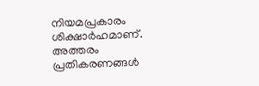നിയമപ്രകാരം ശിക്ഷാർഹമാണ്. അത്തരം പ്രതികരണങ്ങൾ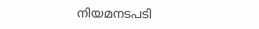നിയമനടപടി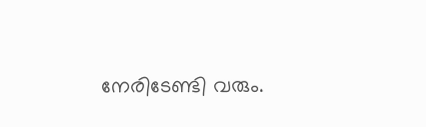നേരിടേണ്ടി വരും.